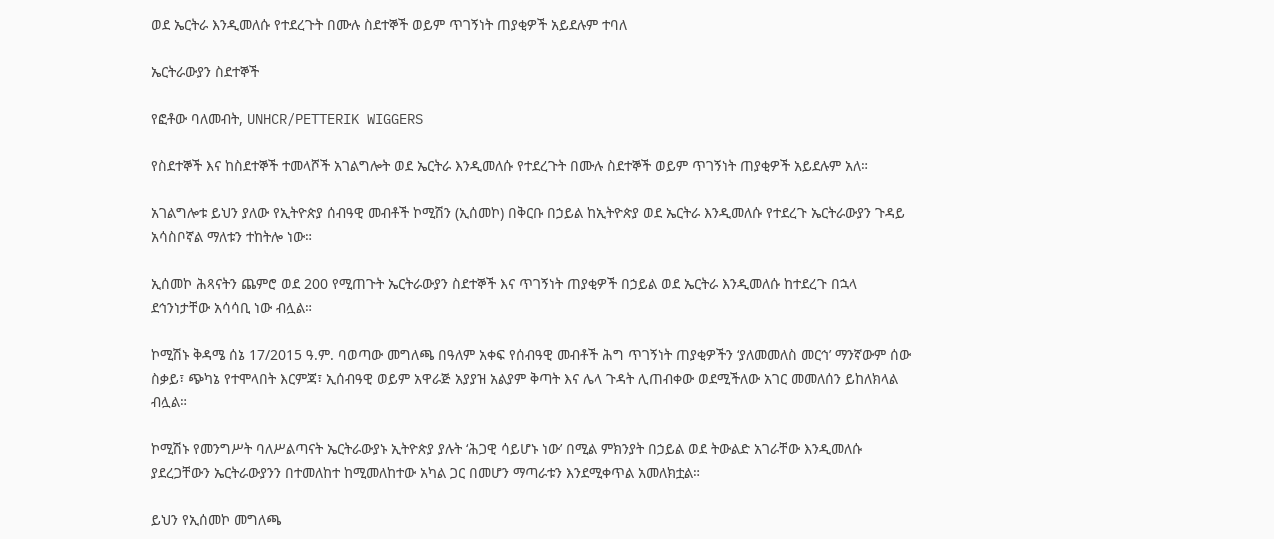ወደ ኤርትራ እንዲመለሱ የተደረጉት በሙሉ ስደተኞች ወይም ጥገኝነት ጠያቂዎች አይደሉም ተባለ

ኤርትራውያን ስደተኞች

የፎቶው ባለመብት, UNHCR/PETTERIK WIGGERS

የስደተኞች እና ከስደተኞች ተመላሾች አገልግሎት ወደ ኤርትራ እንዲመለሱ የተደረጉት በሙሉ ስደተኞች ወይም ጥገኝነት ጠያቂዎች አይደሉም አለ።

አገልግሎቱ ይህን ያለው የኢትዮጵያ ሰብዓዊ መብቶች ኮሚሽን (ኢሰመኮ) በቅርቡ በኃይል ከኢትዮጵያ ወደ ኤርትራ እንዲመለሱ የተደረጉ ኤርትራውያን ጉዳይ አሳስቦኛል ማለቱን ተከትሎ ነው።

ኢሰመኮ ሕጻናትን ጨምሮ ወደ 200 የሚጠጉት ኤርትራውያን ስደተኞች እና ጥገኝነት ጠያቂዎች በኃይል ወደ ኤርትራ እንዲመለሱ ከተደረጉ በኋላ ደኅንነታቸው አሳሳቢ ነው ብሏል።

ኮሚሽኑ ቅዳሜ ሰኔ 17/2015 ዓ.ም. ባወጣው መግለጫ በዓለም አቀፍ የሰብዓዊ መብቶች ሕግ ጥገኝነት ጠያቂዎችን ‘ያለመመለስ መርኅ’ ማንኛውም ሰው ስቃይ፣ ጭካኔ የተሞላበት እርምጃ፣ ኢሰብዓዊ ወይም አዋራጅ አያያዝ አልያም ቅጣት እና ሌላ ጉዳት ሊጠብቀው ወደሚችለው አገር መመለሰን ይከለክላል ብሏል።

ኮሚሽኑ የመንግሥት ባለሥልጣናት ኤርትራውያኑ ኢትዮጵያ ያሉት ‘ሕጋዊ ሳይሆኑ ነው’ በሚል ምክንያት በኃይል ወደ ትውልድ አገራቸው እንዲመለሱ ያደረጋቸውን ኤርትራውያንን በተመለከተ ከሚመለከተው አካል ጋር በመሆን ማጣራቱን እንደሚቀጥል አመለክቷል።

ይህን የኢሰመኮ መግለጫ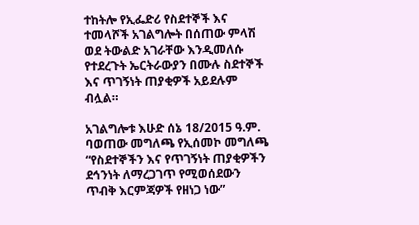ተከትሎ የኢፌድሪ የስደተኞች እና ተመላሾች አገልግሎት በሰጠው ምላሽ ወደ ትውልድ አገራቸው እንዲመለሱ የተደረጉት ኤርትራውያን በሙሉ ስደተኞች እና ጥገኝነት ጠያቂዎች አይደሉም ብሏል።

አገልግሎቱ እሁድ ሰኔ 18/2015 ዓ.ም. ባወጠው መግለጫ የኢሰመኮ መግለጫ “የስደተኞችን እና የጥገኝነት ጠያቂዎችን ደኅንነት ለማረጋገጥ የሚወሰደውን ጥብቅ እርምጃዎች የዘነጋ ነው”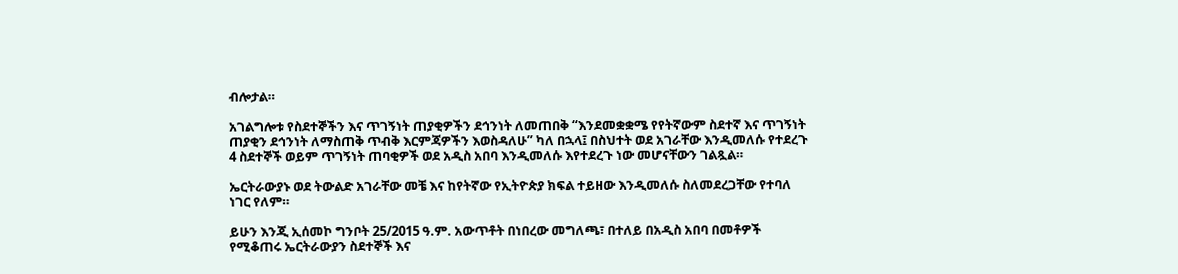ብሎታል።

አገልግሎቱ የስደተኞችን እና ጥገኝነት ጠያቂዎችን ደኅንነት ለመጠበቅ “እንደመቋቋሜ የየትኛውም ስደተኛ እና ጥገኝነት ጠያቂን ደኅንነት ለማስጠቅ ጥብቅ እርምጃዎችን እወስዳለሁ” ካለ በኋላ፤ በስህተት ወደ አገራቸው እንዲመለሱ የተደረጉ 4 ስደተኞች ወይም ጥገኝነት ጠባቂዎች ወደ አዲስ አበባ እንዲመለሱ እየተደረጉ ነው መሆናቸውን ገልጿል።

ኤርትራውያኑ ወደ ትውልድ አገራቸው መቼ እና ከየትኛው የኢትዮጵያ ክፍል ተይዘው እንዲመለሱ ስለመደረጋቸው የተባለ ነገር የለም።

ይሁን እንጂ ኢሰመኮ ግንቦት 25/2015 ዓ.ም. አውጥቶት በነበረው መግለጫ፣ በተለይ በአዲስ አበባ በመቶዎች የሚቆጠሩ ኤርትራውያን ስደተኞች እና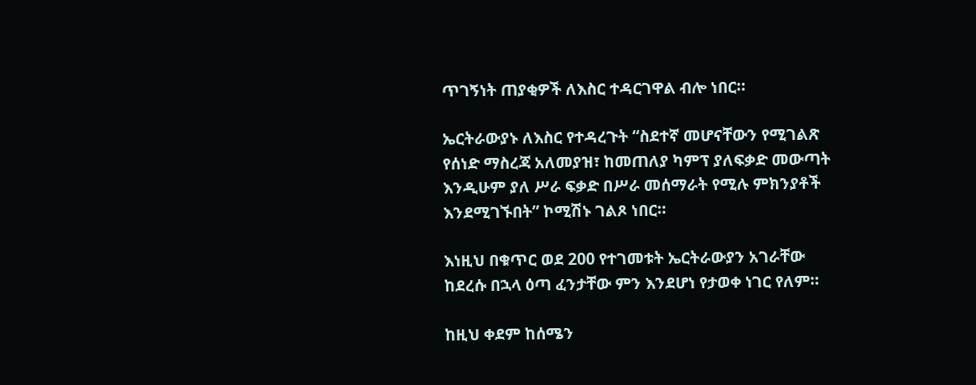ጥገኝነት ጠያቂዎች ለእስር ተዳርገዋል ብሎ ነበር።

ኤርትራውያኑ ለእስር የተዳረጉት “ስደተኛ መሆናቸውን የሚገልጽ የሰነድ ማስረጃ አለመያዝ፣ ከመጠለያ ካምፕ ያለፍቃድ መውጣት እንዲሁም ያለ ሥራ ፍቃድ በሥራ መሰማራት የሚሉ ምክንያቶች እንደሚገኙበት” ኮሚሽኑ ገልጾ ነበር።

እነዚህ በቁጥር ወደ 200 የተገመቱት ኤርትራውያን አገራቸው ከደረሱ በኋላ ዕጣ ፈንታቸው ምን እንደሆነ የታወቀ ነገር የለም።

ከዚህ ቀደም ከሰሜን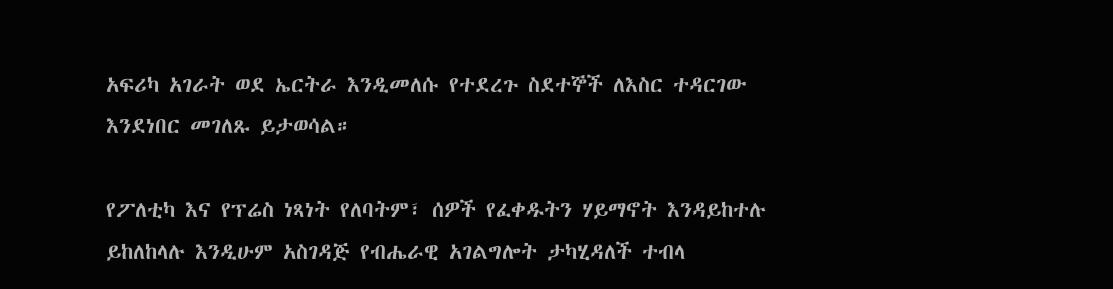አፍሪካ አገራት ወደ ኤርትራ እንዲመለሱ የተደረጉ ስደተኞች ለእስር ተዳርገው እንደነበር መገለጹ ይታወሳል።

የፖለቲካ እና የፕሬስ ነጻነት የለባትም፣ ሰዎች የፈቀዱትን ሃይማኖት እንዳይከተሉ ይከለከላሉ እንዲሁም አስገዳጅ የብሔራዊ አገልግሎት ታካሂዳለች ተብላ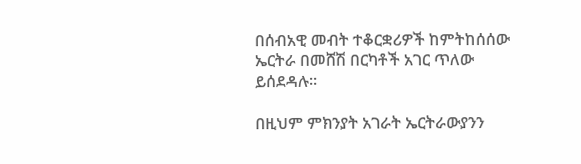በሰብአዊ መብት ተቆርቋሪዎች ከምትከሰሰው ኤርትራ በመሸሽ በርካቶች አገር ጥለው ይሰደዳሉ።

በዚህም ምክንያት አገራት ኤርትራውያንን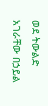ወደ ትውልድ አገራቸው በኃይል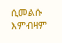ሲመልሱ እምብዛም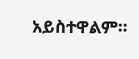አይስተዋልም።